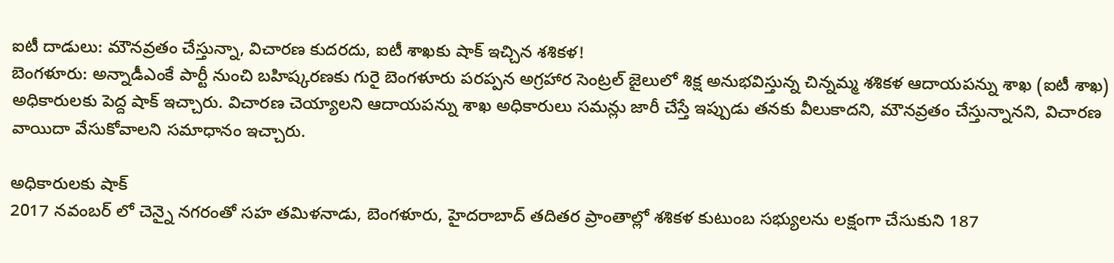ఐటీ దాడులు: మౌనవ్రతం చేస్తున్నా, విచారణ కుదరదు, ఐటీ శాఖకు షాక్ ఇచ్చిన శశికళ!
బెంగళూరు: అన్నాడీఎంకే పార్టీ నుంచి బహిష్కరణకు గురై బెంగళూరు పరప్పన అగ్రహార సెంట్రల్ జైలులో శిక్ష అనుభవిస్తున్న చిన్నమ్మ శశికళ ఆదాయపన్ను శాఖ (ఐటీ శాఖ) అధికారులకు పెద్ద షాక్ ఇచ్చారు. విచారణ చెయ్యాలని ఆదాయపన్ను శాఖ అధికారులు సమన్లు జారీ చేస్తే ఇప్పుడు తనకు వీలుకాదని, మౌనవ్రతం చేస్తున్నానని, విచారణ వాయిదా వేసుకోవాలని సమాధానం ఇచ్చారు.

అధికారులకు షాక్
2017 నవంబర్ లో చెన్నై నగరంతో సహ తమిళనాడు, బెంగళూరు, హైదరాబాద్ తదితర ప్రాంతాల్లో శశికళ కుటుంబ సభ్యులను లక్షంగా చేసుకుని 187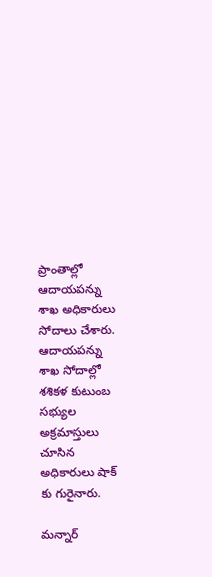ప్రాంతాల్లో ఆదాయపన్ను శాఖ అధికారులు సోదాలు చేశారు. ఆదాయపన్ను శాఖ సోదాల్లో శశికళ కుటుంబ సభ్యుల అక్రమాస్తులు చూసిన అధికారులు షాక్ కు గురైనారు.

మన్నార్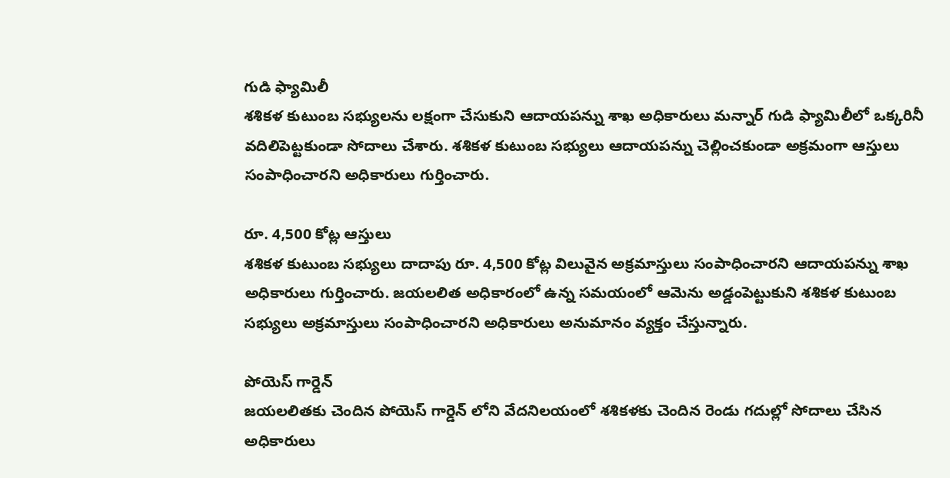గుడి ఫ్యామిలీ
శశికళ కుటుంబ సభ్యులను లక్షంగా చేసుకుని ఆదాయపన్ను శాఖ అధికారులు మన్నార్ గుడి ఫ్యామిలీలో ఒక్కరినీ వదిలిపెట్టకుండా సోదాలు చేశారు. శశికళ కుటుంబ సభ్యులు ఆదాయపన్ను చెల్లించకుండా అక్రమంగా ఆస్తులు సంపాధించారని అధికారులు గుర్తించారు.

రూ. 4,500 కోట్ల ఆస్తులు
శశికళ కుటుంబ సభ్యులు దాదాపు రూ. 4,500 కోట్ల విలువైన అక్రమాస్తులు సంపాధించారని ఆదాయపన్ను శాఖ అధికారులు గుర్తించారు. జయలలిత అధికారంలో ఉన్న సమయంలో ఆమెను అడ్డంపెట్టుకుని శశికళ కుటుంబ సభ్యులు అక్రమాస్తులు సంపాధించారని అధికారులు అనుమానం వ్యక్తం చేస్తున్నారు.

పోయెస్ గార్డెన్
జయలలితకు చెందిన పోయెస్ గార్డెన్ లోని వేదనిలయంలో శశికళకు చెందిన రెండు గదుల్లో సోదాలు చేసిన అధికారులు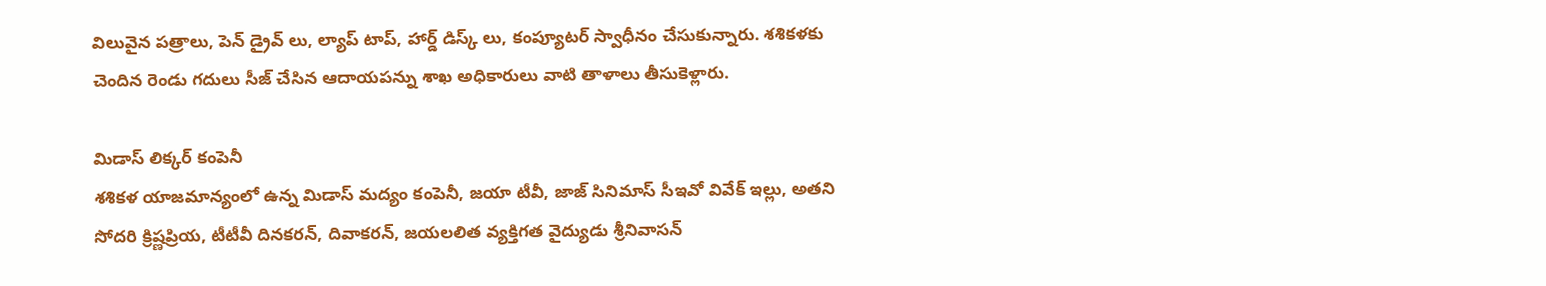విలువైన పత్రాలు, పెన్ డ్రైవ్ లు, ల్యాప్ టాప్, హార్డ్ డిస్క్ లు, కంప్యూటర్ స్వాధీనం చేసుకున్నారు. శశికళకు చెందిన రెండు గదులు సీజ్ చేసిన ఆదాయపన్ను శాఖ అధికారులు వాటి తాళాలు తీసుకెళ్లారు.

మిడాస్ లిక్కర్ కంపెనీ
శశికళ యాజమాన్యంలో ఉన్న మిడాస్ మద్యం కంపెనీ, జయా టీవీ, జాజ్ సినిమాస్ సీఇవో వివేక్ ఇల్లు, అతని సోదరి క్రిష్ణప్రియ, టీటీవీ దినకరన్, దివాకరన్, జయలలిత వ్యక్తిగత వైద్యుడు శ్రీనివాసన్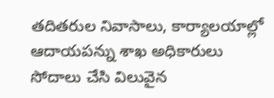తదితరుల నివాసాలు, కార్యాలయాల్లో ఆదాయపన్ను శాఖ అధికారులు సోదాలు చేసి విలువైన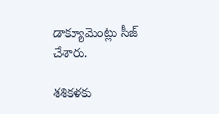డాక్యూమెంట్లు సీజ్ చేశారు.

శశికళకు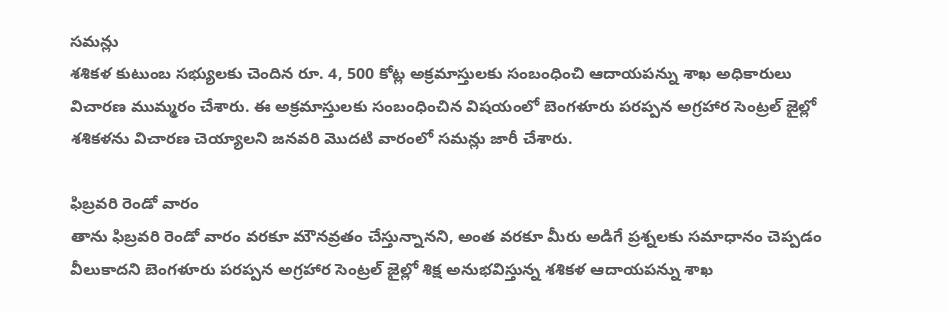సమన్లు
శశికళ కుటుంబ సభ్యులకు చెందిన రూ. 4, 500 కోట్ల అక్రమాస్తులకు సంబంధించి ఆదాయపన్ను శాఖ అధికారులు విచారణ ముమ్మరం చేశారు. ఈ అక్రమాస్తులకు సంబంధించిన విషయంలో బెంగళూరు పరప్పన అగ్రహార సెంట్రల్ జైల్లో శశికళను విచారణ చెయ్యాలని జనవరి మొదటి వారంలో సమన్లు జారీ చేశారు.

ఫిబ్రవరి రెండో వారం
తాను ఫిబ్రవరి రెండో వారం వరకూ మౌనవ్రతం చేస్తున్నానని, అంత వరకూ మీరు అడిగే ప్రశ్నలకు సమాధానం చెప్పడం వీలుకాదని బెంగళూరు పరప్పన అగ్రహార సెంట్రల్ జైల్లో శిక్ష అనుభవిస్తున్న శశికళ ఆదాయపన్ను శాఖ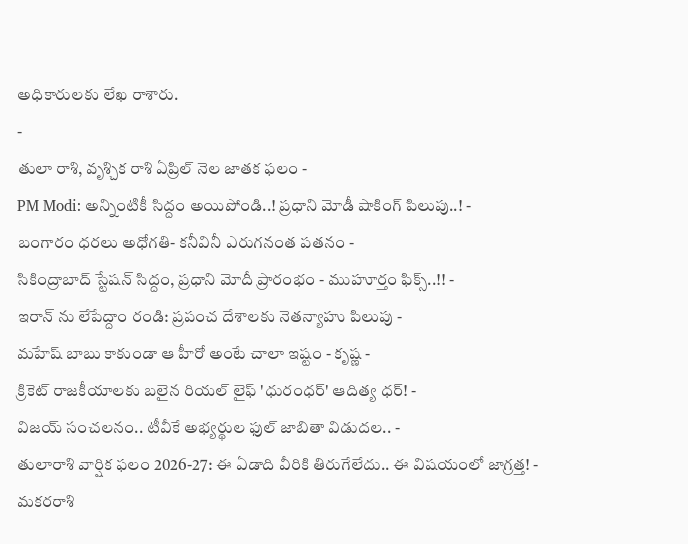అధికారులకు లేఖ రాశారు.
-
తులా రాశి, వృశ్చిక రాశి ఏప్రిల్ నెల జాతక ఫలం -
PM Modi: అన్నింటికీ సిద్దం అయిపోండి..! ప్రధాని మోడీ షాకింగ్ పిలుపు..! -
బంగారం ధరలు అధోగతి- కనీవినీ ఎరుగనంత పతనం -
సికింద్రాబాద్ స్టేషన్ సిద్దం, ప్రధాని మోదీ ప్రారంభం - ముహూర్తం ఫిక్స్..!! -
ఇరాన్ ను లేపేద్దాం రండి: ప్రపంచ దేశాలకు నెతన్యాహు పిలుపు -
మహేష్ బాబు కాకుండా ఆ హీరో అంటే చాలా ఇష్టం - కృష్ణ -
క్రికెట్ రాజకీయాలకు బలైన రియల్ లైఫ్ 'ధురంధర్' ఆదిత్య ధర్! -
విజయ్ సంచలనం.. టీవీకే అభ్యర్థుల ఫుల్ జాబితా విడుదల.. -
తులారాశి వార్షిక ఫలం 2026-27: ఈ ఏడాది వీరికి తిరుగేలేదు.. ఈ విషయంలో జాగ్రత్త! -
మకరరాశి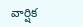వార్షిక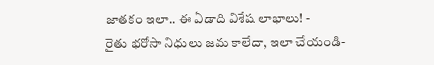జాతకం ఇలా.. ఈ ఏడాది విశేష లాభాలు! -
రైతు భరోసా నిధులు జమ కాలేదా, ఇలా చేయండి-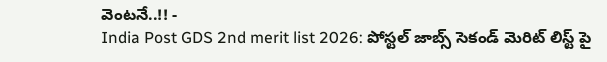వెంటనే..!! -
India Post GDS 2nd merit list 2026: పోస్టల్ జాబ్స్ సెకండ్ మెరిట్ లిస్ట్ పై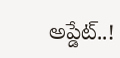అప్డేట్..!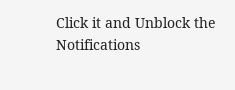Click it and Unblock the Notifications